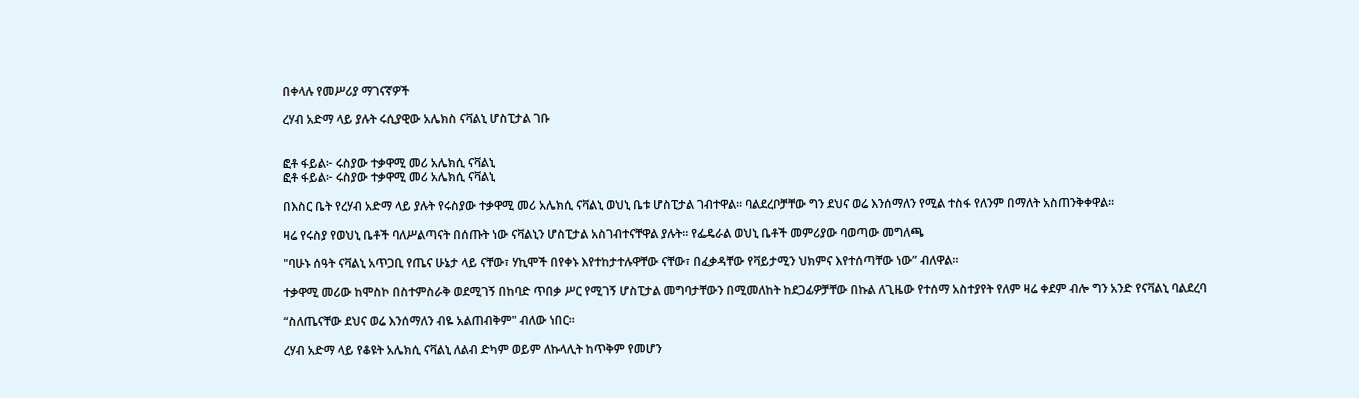በቀላሉ የመሥሪያ ማገናኛዎች

ረሃብ አድማ ላይ ያሉት ሩሲያዊው አሌክስ ናቫልኒ ሆስፒታል ገቡ


ፎቶ ፋይል፦ ሩስያው ተቃዋሚ መሪ አሌክሲ ናቫልኒ
ፎቶ ፋይል፦ ሩስያው ተቃዋሚ መሪ አሌክሲ ናቫልኒ

በእስር ቤት የረሃብ አድማ ላይ ያሉት የሩስያው ተቃዋሚ መሪ አሌክሲ ናቫልኒ ወህኒ ቤቱ ሆስፒታል ገብተዋል። ባልደረቦቻቸው ግን ደህና ወሬ እንሰማለን የሚል ተስፋ የለንም በማለት አስጠንቅቀዋል።

ዛሬ የሩስያ የወህኒ ቤቶች ባለሥልጣናት በሰጡት ነው ናቫልኒን ሆስፒታል አስገብተናቸዋል ያሉት። የፌዴራል ወህኒ ቤቶች መምሪያው ባወጣው መግለጫ

"ባሁኑ ሰዓት ናቫልኒ አጥጋቢ የጤና ሁኔታ ላይ ናቸው፣ ሃኪሞች በየቀኑ እየተከታተሉዋቸው ናቸው፣ በፈቃዳቸው የቫይታሚን ህክምና እየተሰጣቸው ነው” ብለዋል።

ተቃዋሚ መሪው ከሞስኮ በስተምስራቅ ወደሚገኝ በከባድ ጥበቃ ሥር የሚገኝ ሆስፒታል መግባታቸውን በሚመለከት ከደጋፊዎቻቸው በኩል ለጊዜው የተሰማ አስተያየት የለም ዛሬ ቀደም ብሎ ግን አንድ የናቫልኒ ባልደረባ

“ስለጤናቸው ደህና ወሬ እንሰማለን ብዬ አልጠብቅም" ብለው ነበር።

ረሃብ አድማ ላይ የቆዩት አሌክሲ ናቫልኒ ለልብ ድካም ወይም ለኩላሊት ከጥቅም የመሆን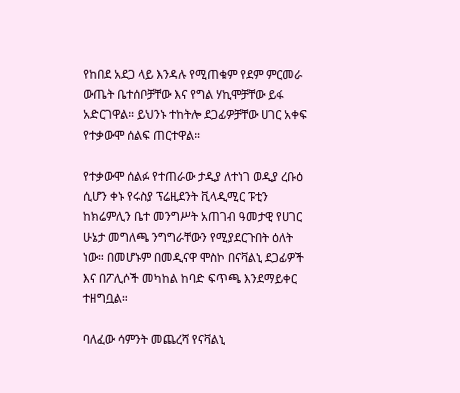የከበደ አደጋ ላይ እንዳሉ የሚጠቁም የደም ምርመራ ውጤት ቤተሰቦቻቸው እና የግል ሃኪሞቻቸው ይፋ አድርገዋል። ይህንኑ ተከትሎ ደጋፊዎቻቸው ሀገር አቀፍ የተቃውሞ ሰልፍ ጠርተዋል።

የተቃውሞ ሰልፉ የተጠራው ታዲያ ለተነገ ወዲያ ረቡዕ ሲሆን ቀኑ የሩስያ ፕሬዚደንት ቪላዲሚር ፑቲን ከክሬምሊን ቤተ መንግሥት አጠገብ ዓመታዊ የሀገር ሁኔታ መግለጫ ንግግራቸውን የሚያደርጉበት ዕለት ነው። በመሆኑም በመዲናዋ ሞስኮ በናቫልኒ ደጋፊዎች እና በፖሊሶች መካከል ከባድ ፍጥጫ እንደማይቀር ተዘግቧል።

ባለፈው ሳምንት መጨረሻ የናቫልኒ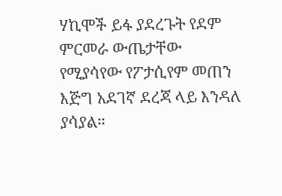ሃኪሞች ይፋ ያደረጉት የደም ምርመራ ውጤታቸው የሚያሳየው የፖታሲየም መጠን እጅግ አደገኛ ደረጃ ላይ እንዳለ ያሳያል።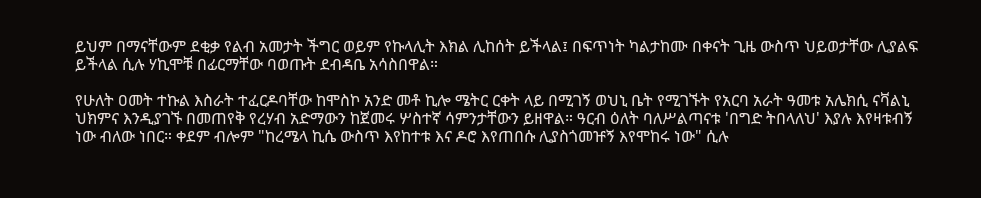ይህም በማናቸውም ደቂቃ የልብ አመታት ችግር ወይም የኩላሊት እክል ሊከሰት ይችላል፤ በፍጥነት ካልታከሙ በቀናት ጊዜ ውስጥ ህይወታቸው ሊያልፍ ይችላል ሲሉ ሃኪሞቹ በፊርማቸው ባወጡት ደብዳቤ አሳስበዋል።

የሁለት ዐመት ተኩል እስራት ተፈርዶባቸው ከሞስኮ አንድ መቶ ኪሎ ሜትር ርቀት ላይ በሚገኝ ወህኒ ቤት የሚገኙት የአርባ አራት ዓመቱ አሌክሲ ናቫልኒ ህክምና እንዲያገኙ በመጠየቅ የረሃብ አድማውን ከጀመሩ ሦስተኛ ሳምንታቸውን ይዘዋል። ዓርብ ዕለት ባለሥልጣናቱ 'በግድ ትበላለህ' እያሉ እየዛቱብኝ ነው ብለው ነበር። ቀደም ብሎም "ከረሜላ ኪሴ ውስጥ እየከተቱ እና ዶሮ እየጠበሱ ሊያስጎመዡኝ እየሞከሩ ነው" ሲሉ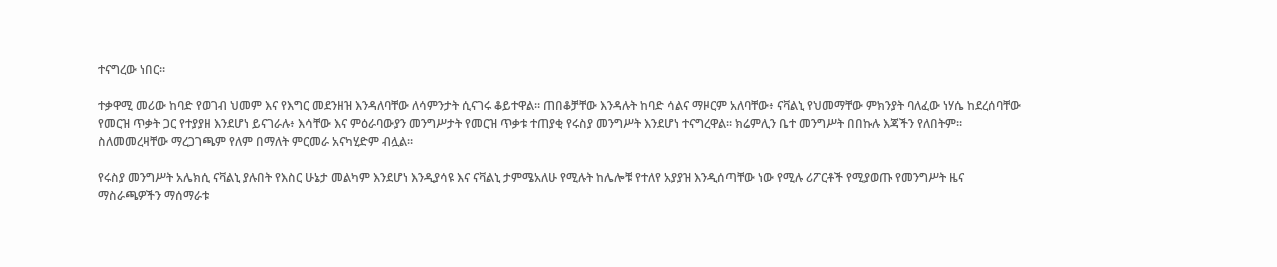ተናግረው ነበር።

ተቃዋሚ መሪው ከባድ የወገብ ህመም እና የእግር መደንዘዝ እንዳለባቸው ለሳምንታት ሲናገሩ ቆይተዋል። ጠበቆቻቸው እንዳሉት ከባድ ሳልና ማዞርም አለባቸው፥ ናቫልኒ የህመማቸው ምክንያት ባለፈው ነሃሴ ከደረሰባቸው የመርዝ ጥቃት ጋር የተያያዘ እንደሆነ ይናገራሉ፥ እሳቸው እና ምዕራባውያን መንግሥታት የመርዝ ጥቃቱ ተጠያቂ የሩስያ መንግሥት እንደሆነ ተናግረዋል። ክሬምሊን ቤተ መንግሥት በበኩሉ እጃችን የለበትም። ስለመመረዛቸው ማረጋገጫም የለም በማለት ምርመራ አናካሂድም ብሏል።

የሩስያ መንግሥት አሌክሲ ናቫልኒ ያሉበት የእስር ሁኔታ መልካም እንደሆነ እንዲያሳዩ እና ናቫልኒ ታምሜአለሁ የሚሉት ከሌሎቹ የተለየ አያያዝ እንዲሰጣቸው ነው የሚሉ ሪፖርቶች የሚያወጡ የመንግሥት ዜና ማስራጫዎችን ማሰማራቱ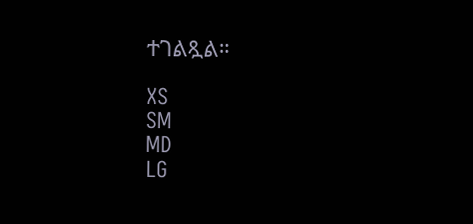ተገልጿል።

XS
SM
MD
LG